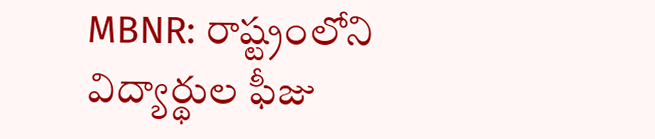MBNR: రాష్ట్రంలోని విద్యార్థుల ఫీజు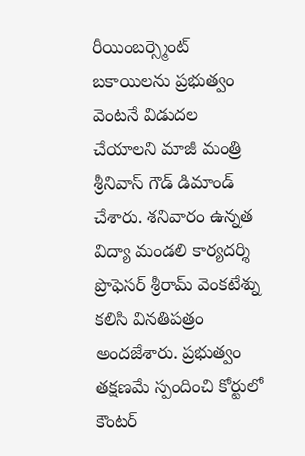రీయింబర్స్మెంట్ బకాయిలను ప్రభుత్వం వెంటనే విడుదల చేయాలని మాజీ మంత్రి శ్రీనివాస్ గౌడ్ డిమాండ్ చేశారు. శనివారం ఉన్నత విద్యా మండలి కార్యదర్శి ప్రొఫెసర్ శ్రీరామ్ వెంకటేశ్ను కలిసి వినతిపత్రం అందజేశారు. ప్రభుత్వం తక్షణమే స్పందించి కోర్టులో కౌంటర్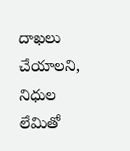దాఖలు చేయాలని, నిధుల లేమితో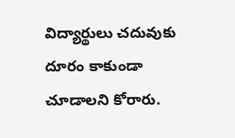విద్యార్థులు చదువుకు దూరం కాకుండా చూడాలని కోరారు.